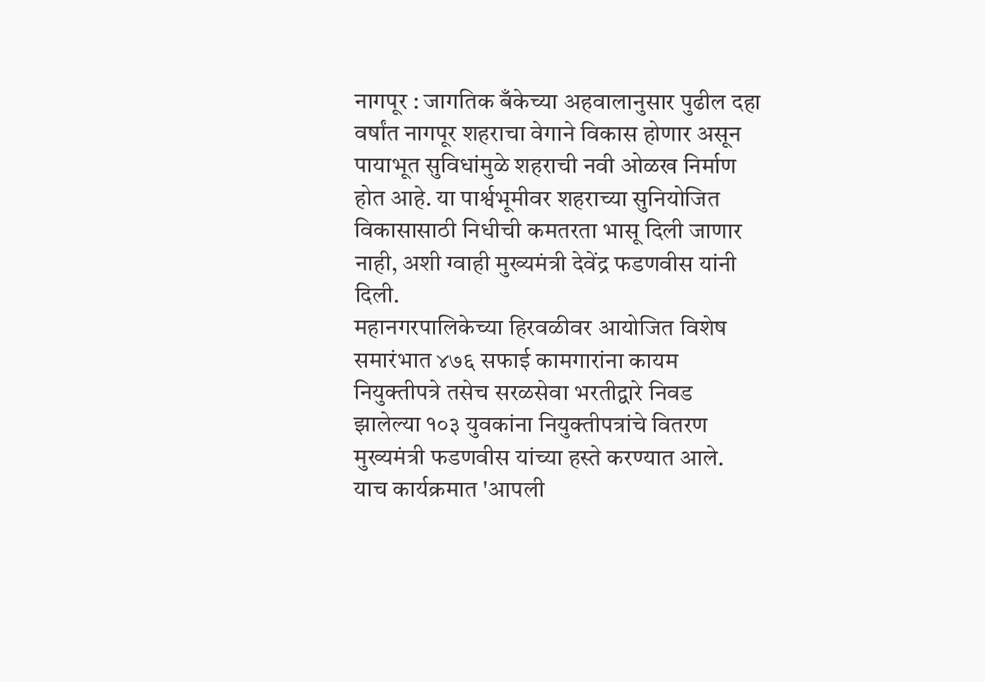नागपूर : जागतिक बँकेच्या अहवालानुसार पुढील दहा वर्षांत नागपूर शहराचा वेगाने विकास होणार असून पायाभूत सुविधांमुळे शहराची नवी ओळख निर्माण होत आहे. या पार्श्वभूमीवर शहराच्या सुनियोजित विकासासाठी निधीची कमतरता भासू दिली जाणार नाही, अशी ग्वाही मुख्यमंत्री देवेंद्र फडणवीस यांनी दिली.
महानगरपालिकेच्या हिरवळीवर आयोजित विशेष समारंभात ४७६ सफाई कामगारांना कायम नियुक्तीपत्रे तसेच सरळसेवा भरतीद्वारे निवड झालेल्या १०३ युवकांना नियुक्तीपत्रांचे वितरण मुख्यमंत्री फडणवीस यांच्या हस्ते करण्यात आले. याच कार्यक्रमात 'आपली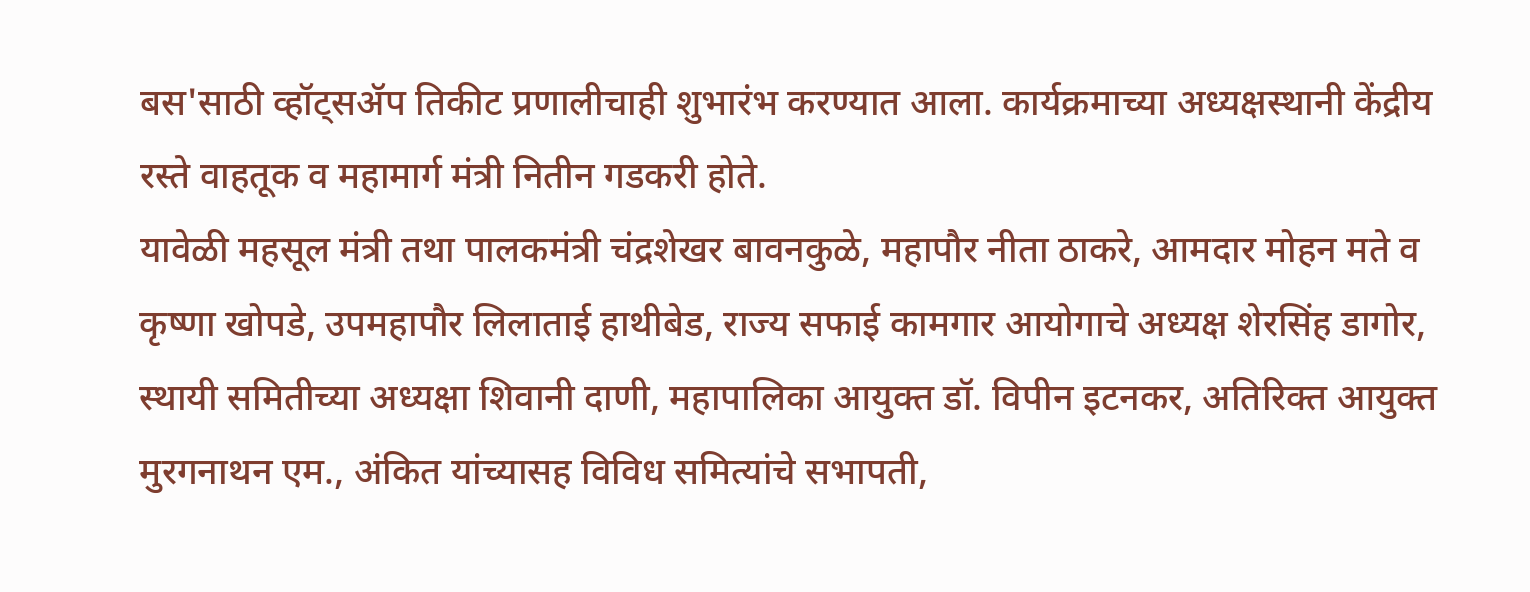बस'साठी व्हॉट्सॲप तिकीट प्रणालीचाही शुभारंभ करण्यात आला. कार्यक्रमाच्या अध्यक्षस्थानी केंद्रीय रस्ते वाहतूक व महामार्ग मंत्री नितीन गडकरी होते.
यावेळी महसूल मंत्री तथा पालकमंत्री चंद्रशेखर बावनकुळे, महापौर नीता ठाकरे, आमदार मोहन मते व कृष्णा खोपडे, उपमहापौर लिलाताई हाथीबेड, राज्य सफाई कामगार आयोगाचे अध्यक्ष शेरसिंह डागोर, स्थायी समितीच्या अध्यक्षा शिवानी दाणी, महापालिका आयुक्त डॉ. विपीन इटनकर, अतिरिक्त आयुक्त मुरगनाथन एम., अंकित यांच्यासह विविध समित्यांचे सभापती,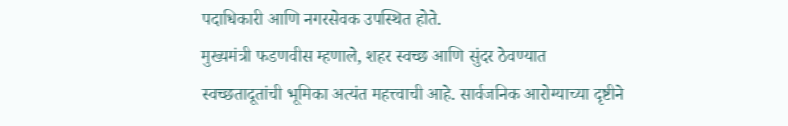पदाधिकारी आणि नगरसेवक उपस्थित होते.
मुख्यमंत्री फडणवीस म्हणाले, शहर स्वच्छ आणि सुंदर ठेवण्यात स्वच्छतादूतांची भूमिका अत्यंत महत्त्वाची आहे. सार्वजनिक आरोग्याच्या दृष्टीने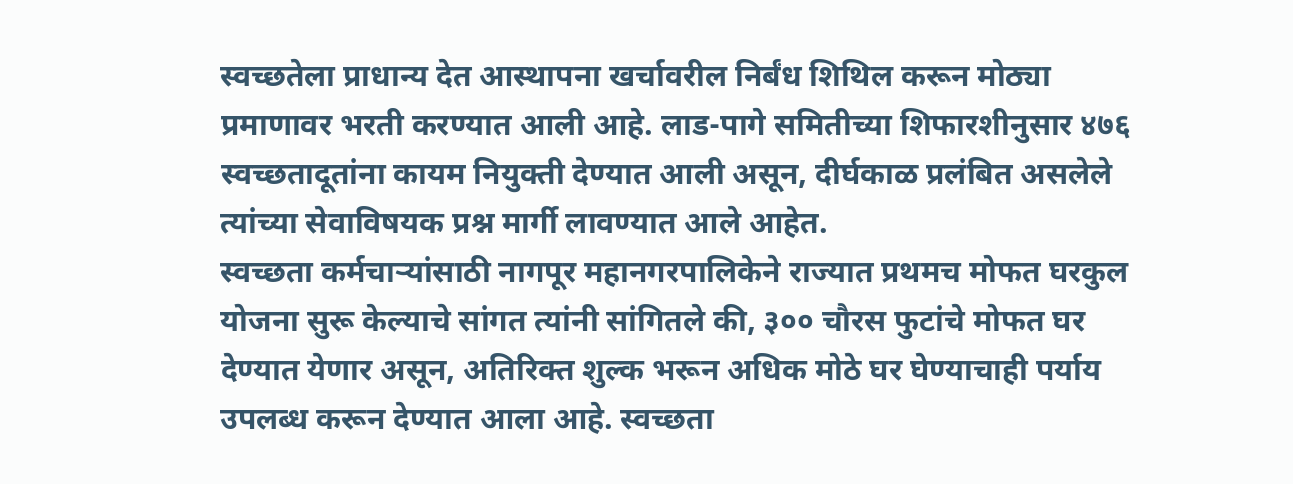स्वच्छतेला प्राधान्य देत आस्थापना खर्चावरील निर्बंध शिथिल करून मोठ्या प्रमाणावर भरती करण्यात आली आहे. लाड-पागे समितीच्या शिफारशीनुसार ४७६ स्वच्छतादूतांना कायम नियुक्ती देण्यात आली असून, दीर्घकाळ प्रलंबित असलेले त्यांच्या सेवाविषयक प्रश्न मार्गी लावण्यात आले आहेत.
स्वच्छता कर्मचाऱ्यांसाठी नागपूर महानगरपालिकेने राज्यात प्रथमच मोफत घरकुल योजना सुरू केल्याचे सांगत त्यांनी सांगितले की, ३०० चौरस फुटांचे मोफत घर देण्यात येणार असून, अतिरिक्त शुल्क भरून अधिक मोठे घर घेण्याचाही पर्याय उपलब्ध करून देण्यात आला आहे. स्वच्छता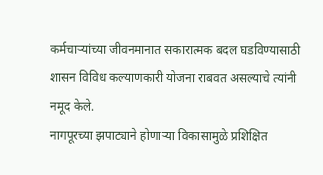कर्मचाऱ्यांच्या जीवनमानात सकारात्मक बदल घडविण्यासाठी शासन विविध कल्याणकारी योजना राबवत असल्याचे त्यांनी नमूद केले.
नागपूरच्या झपाट्याने होणाऱ्या विकासामुळे प्रशिक्षित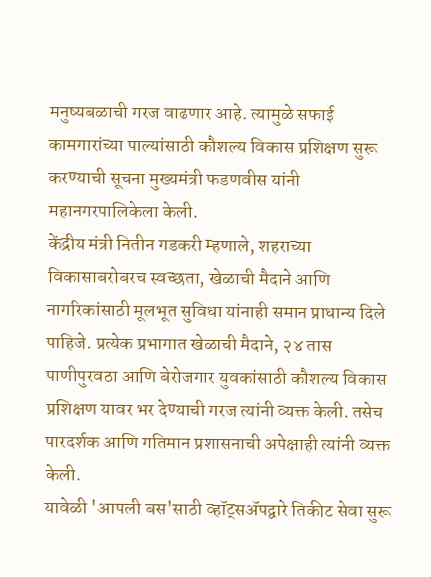मनुष्यबळाची गरज वाढणार आहे. त्यामुळे सफाई कामगारांच्या पाल्यांसाठी कौशल्य विकास प्रशिक्षण सुरू करण्याची सूचना मुख्यमंत्री फडणवीस यांनी महानगरपालिकेला केली.
केंद्रीय मंत्री नितीन गडकरी म्हणाले, शहराच्या विकासाबरोबरच स्वच्छता, खेळाची मैदाने आणि नागरिकांसाठी मूलभूत सुविधा यांनाही समान प्राधान्य दिले पाहिजे. प्रत्येक प्रभागात खेळाची मैदाने, २४ तास पाणीपुरवठा आणि बेरोजगार युवकांसाठी कौशल्य विकास प्रशिक्षण यावर भर देण्याची गरज त्यांनी व्यक्त केली. तसेच पारदर्शक आणि गतिमान प्रशासनाची अपेक्षाही त्यांनी व्यक्त केली.
यावेळी 'आपली बस'साठी व्हॉट्सॲपद्वारे तिकीट सेवा सुरू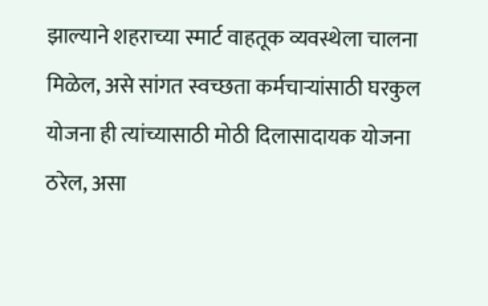झाल्याने शहराच्या स्मार्ट वाहतूक व्यवस्थेला चालना मिळेल, असे सांगत स्वच्छता कर्मचाऱ्यांसाठी घरकुल योजना ही त्यांच्यासाठी मोठी दिलासादायक योजना ठरेल, असा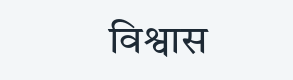विश्वास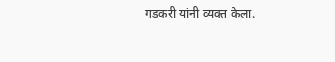गडकरी यांनी व्यक्त केला.